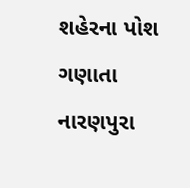શહેરના પોશ ગણાતા નારણપુરા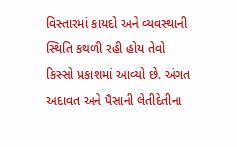વિસ્તારમાં કાયદો અને વ્યવસ્થાની સ્થિતિ કથળી રહી હોય તેવો કિસ્સો પ્રકાશમાં આવ્યો છે. અંગત અદાવત અને પૈસાની લેતીદેતીના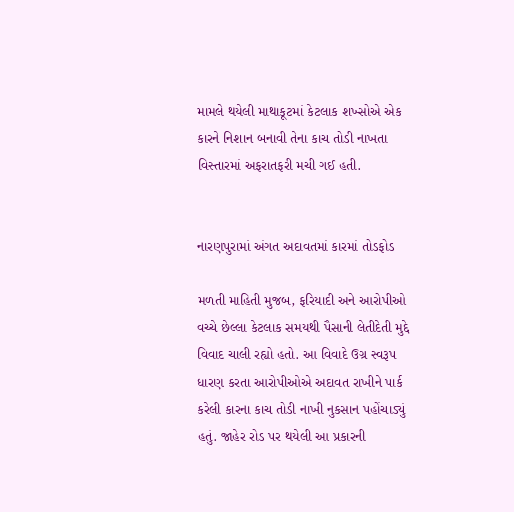મામલે થયેલી માથાકૂટમાં કેટલાક શખ્સોએ એક કારને નિશાન બનાવી તેના કાચ તોડી નાખતા વિસ્તારમાં અફરાતફરી મચી ગઈ હતી.


નારણપુરામાં અંગત અદાવતમાં કારમાં તોડફોડ

મળતી માહિતી મુજબ, ફરિયાદી અને આરોપીઓ વચ્ચે છેલ્લા કેટલાક સમયથી પૈસાની લેતીદેતી મુદ્દે વિવાદ ચાલી રહ્યો હતો. આ વિવાદે ઉગ્ર સ્વરૂપ ધારણ કરતા આરોપીઓએ અદાવત રાખીને પાર્ક કરેલી કારના કાચ તોડી નાખી નુકસાન પહોંચાડ્યું હતું. જાહેર રોડ પર થયેલી આ પ્રકારની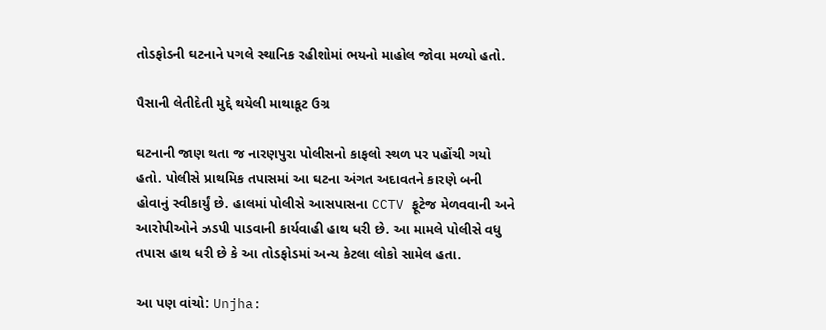તોડફોડની ઘટનાને પગલે સ્થાનિક રહીશોમાં ભયનો માહોલ જોવા મળ્યો હતો.

પૈસાની લેતીદેતી મુદ્દે થયેલી માથાકૂટ ઉગ્ર

ઘટનાની જાણ થતા જ નારણપુરા પોલીસનો કાફલો સ્થળ પર પહોંચી ગયો હતો. પોલીસે પ્રાથમિક તપાસમાં આ ઘટના અંગત અદાવતને કારણે બની હોવાનું સ્વીકાર્યું છે. હાલમાં પોલીસે આસપાસના CCTV ફૂટેજ મેળવવાની અને આરોપીઓને ઝડપી પાડવાની કાર્યવાહી હાથ ધરી છે. આ મામલે પોલીસે વધુ તપાસ હાથ ધરી છે કે આ તોડફોડમાં અન્ય કેટલા લોકો સામેલ હતા.

આ પણ વાંચો: Unjha: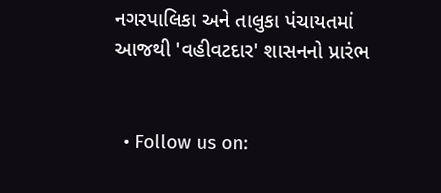નગરપાલિકા અને તાલુકા પંચાયતમાં આજથી 'વહીવટદાર' શાસનનો પ્રારંભ


  • Follow us on: